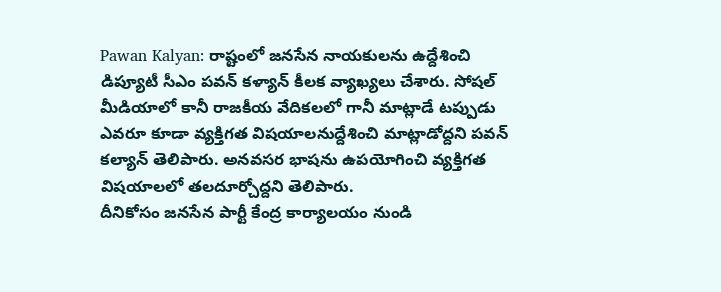Pawan Kalyan: రాష్టంలో జనసేన నాయకులను ఉద్దేశించి డిప్యూటీ సీఎం పవన్ కళ్యాన్ కీలక వ్యాఖ్యలు చేశారు. సోషల్ మీడియాలో కానీ రాజకీయ వేదికలలో గానీ మాట్లాడే టప్పుడు ఎవరూ కూడా వ్యక్తిగత విషయాలనుద్దేశించి మాట్లాడోద్దని పవన్ కల్యాన్ తెలిపారు. అనవసర భాషను ఉపయోగించి వ్యక్తిగత విషయాలలో తలదూర్చోద్దని తెలిపారు.
దీనికోసం జనసేన పార్టీ కేంద్ర కార్యాలయం నుండి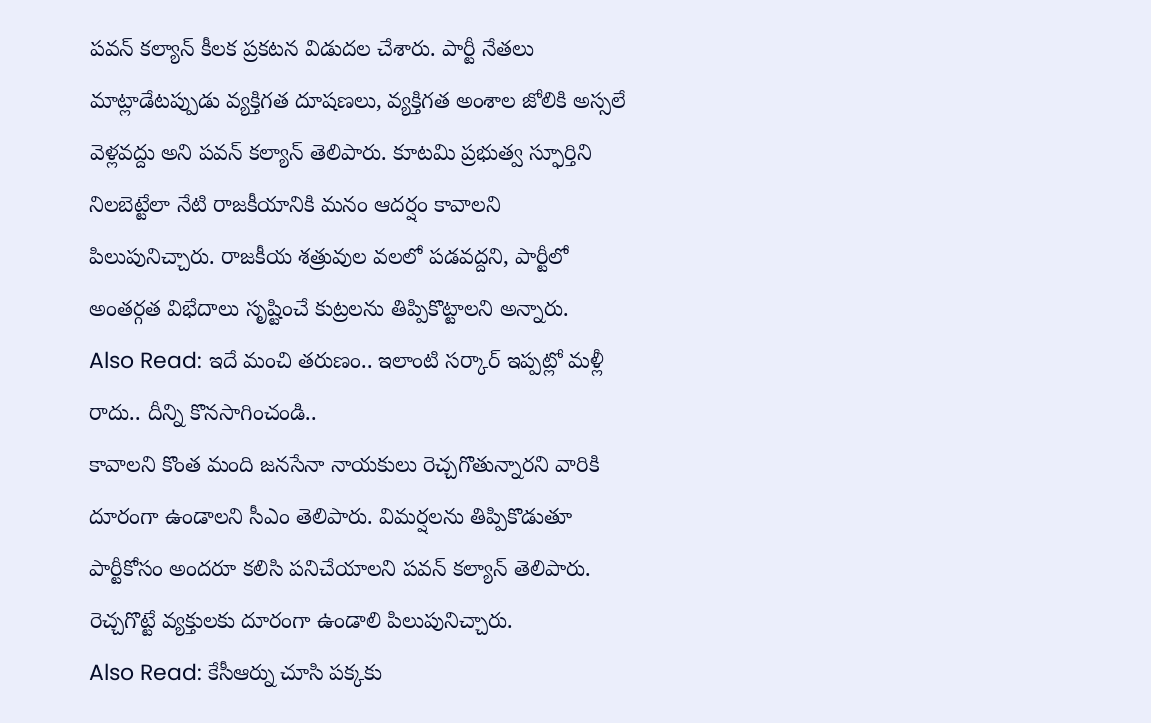పవన్ కల్యాన్ కీలక ప్రకటన విడుదల చేశారు. పార్టీ నేతలు మాట్లాడేటప్పుడు వ్యక్తిగత దూషణలు, వ్యక్తిగత అంశాల జోలికి అస్సలే వెళ్లవద్దు అని పవన్ కల్యాన్ తెలిపారు. కూటమి ప్రభుత్వ స్ఫూర్తిని నిలబెట్టేలా నేటి రాజకీయానికి మనం ఆదర్షం కావాలని పిలుపునిచ్చారు. రాజకీయ శత్రువుల వలలో పడవద్దని, పార్టీలో అంతర్గత విభేదాలు సృష్టించే కుట్రలను తిప్పికొట్టాలని అన్నారు.
Also Read: ఇదే మంచి తరుణం.. ఇలాంటి సర్కార్ ఇప్పట్లో మళ్లీ రాదు.. దీన్ని కొనసాగించండి..
కావాలని కొంత మంది జనసేనా నాయకులు రెచ్చగొతున్నారని వారికి దూరంగా ఉండాలని సీఎం తెలిపారు. విమర్షలను తిప్పికొడుతూ పార్టీకోసం అందరూ కలిసి పనిచేయాలని పవన్ కల్యాన్ తెలిపారు. రెచ్చగొట్టే వ్యక్తులకు దూరంగా ఉండాలి పిలుపునిచ్చారు.
Also Read: కేసీఆర్ను చూసి పక్కకు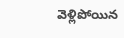వెళ్లిపోయిన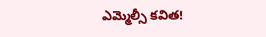ఎమ్మెల్సీ కవిత!